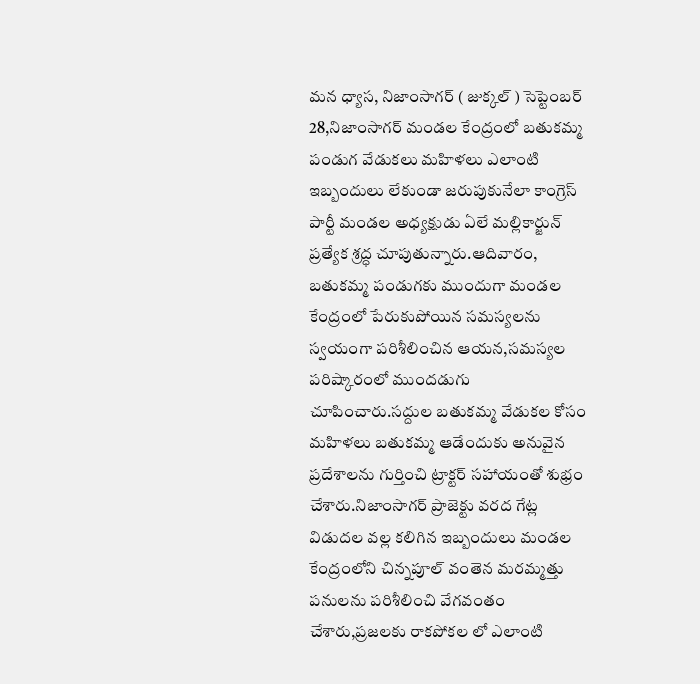మన ధ్యాస, నిజాంసాగర్ ( జుక్కల్ ) సెప్టెంబర్ 28,నిజాంసాగర్ మండల కేంద్రంలో బతుకమ్మ పండుగ వేడుకలు మహిళలు ఎలాంటి ఇబ్బందులు లేకుండా జరుపుకునేలా కాంగ్రెస్ పార్టీ మండల అధ్యక్షుడు ఏలే మల్లికార్జున్ ప్రత్యేక శ్రద్ధ చూపుతున్నారు.ఆదివారం, బతుకమ్మ పండుగకు ముందుగా మండల కేంద్రంలో పేరుకుపోయిన సమస్యలను స్వయంగా పరిశీలించిన ఆయన,సమస్యల పరిష్కారంలో ముందడుగు చూపించారు.సద్దుల బతుకమ్మ వేడుకల కోసం మహిళలు బతుకమ్మ ఆడేందుకు అనువైన ప్రదేశాలను గుర్తించి ట్రాక్టర్ సహాయంతో శుభ్రం చేశారు.నిజాంసాగర్ ప్రాజెక్టు వరద గేట్ల విడుదల వల్ల కలిగిన ఇబ్బందులు మండల కేంద్రంలోని చిన్నపూల్ వంతెన మరమ్మత్తు పనులను పరిశీలించి వేగవంతం చేశారు,ప్రజలకు రాకపోకల లో ఎలాంటి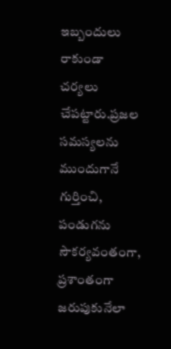ఇబ్బందులు రాకుండా చర్యలు చేపట్టారు.ప్రజల సమస్యలను ముందుగానే గుర్తించి, పండుగను సౌకర్యవంతంగా, ప్రశాంతంగా జరుపుకునేలా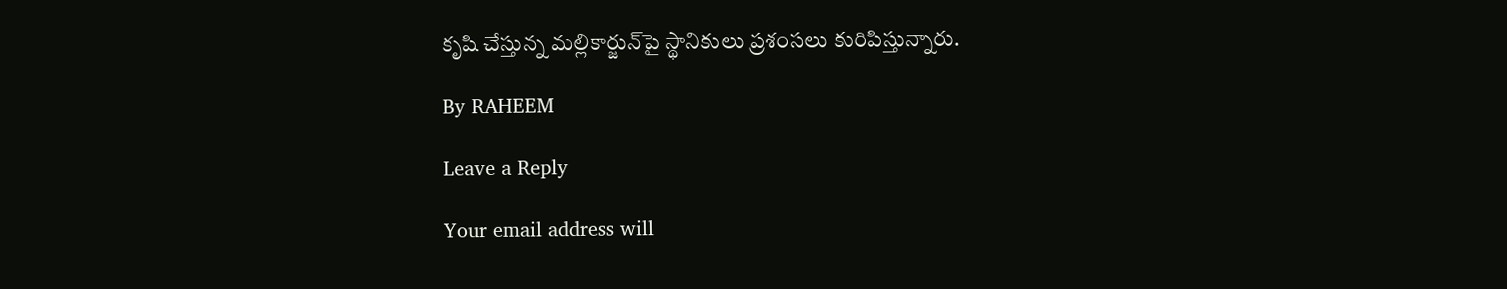కృషి చేస్తున్న మల్లికార్జున్‌పై స్థానికులు ప్రశంసలు కురిపిస్తున్నారు.

By RAHEEM

Leave a Reply

Your email address will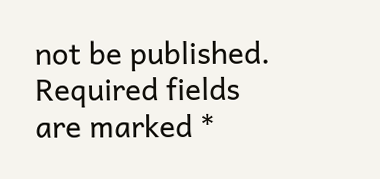not be published. Required fields are marked *